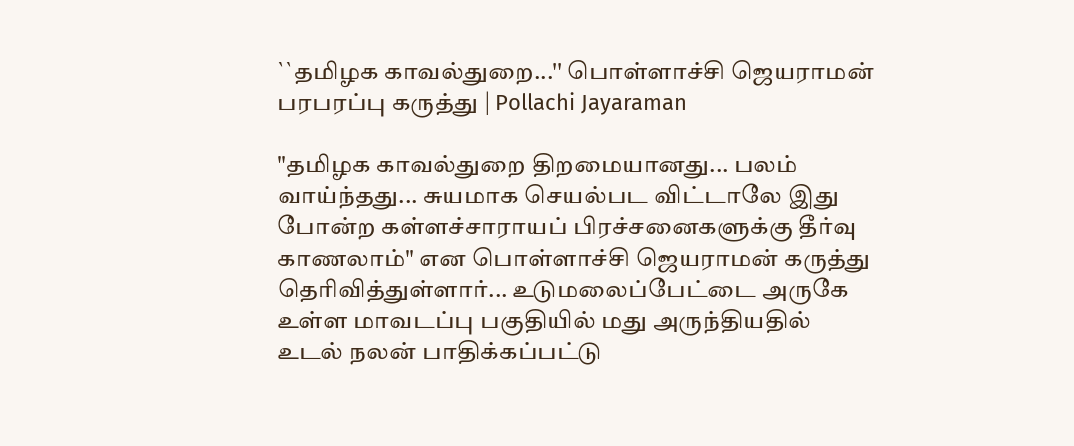``தமிழக காவல்துறை...'' பொள்ளாச்சி ஜெயராமன் பரபரப்பு கருத்து | Pollachi Jayaraman

"தமிழக காவல்துறை திறமையானது... பலம் வாய்ந்தது... சுயமாக செயல்பட விட்டாலே இது போன்ற கள்ளச்சாராயப் பிரச்சனைகளுக்கு தீர்வு காணலாம்" என பொள்ளாச்சி ஜெயராமன் கருத்து தெரிவித்துள்ளார்... உடுமலைப்பேட்டை அருகே உள்ள மாவடப்பு பகுதியில் மது அருந்தியதில் உடல் நலன் பாதிக்கப்பட்டு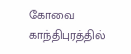கோவை காந்திபுரத்தில்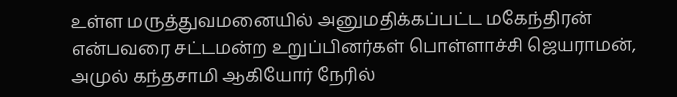உள்ள மருத்துவமனையில் அனுமதிக்கப்பட்ட மகேந்திரன் என்பவரை சட்டமன்ற உறுப்பினர்கள் பொள்ளாச்சி ஜெயராமன், அமுல் கந்தசாமி ஆகியோர் நேரில்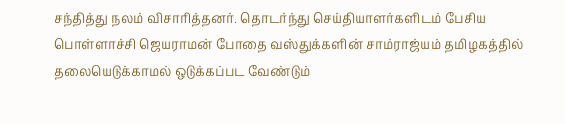சந்தித்து நலம் விசாரித்தனர். தொடர்ந்து செய்தியாளர்களிடம் பேசிய பொள்ளாச்சி ஜெயராமன் போதை வஸ்துக்களின் சாம்ராஜ்யம் தமிழகத்தில் தலையெடுக்காமல் ஒடுக்கப்பட வேண்டும்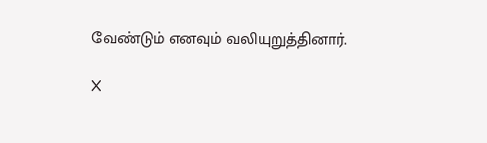வேண்டும் எனவும் வலியுறுத்தினார்.

X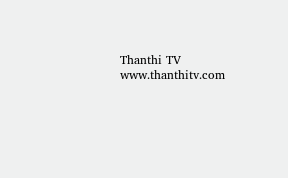Thanthi TV
www.thanthitv.com